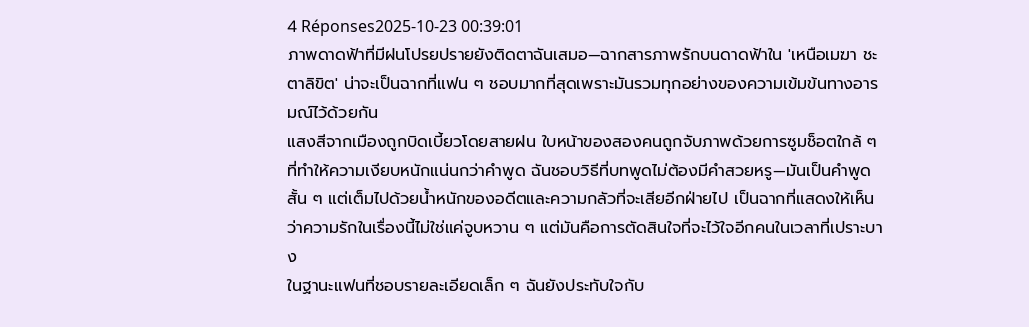4 Réponses2025-10-23 00:39:01
ภาพดาดฟ้าที่มีฝนโปรยปรายยังติดตาฉันเสมอ—ฉากสารภาพรักบนดาดฟ้าใน 'เหนือเมฆา ชะตาลิขิต' น่าจะเป็นฉากที่แฟน ๆ ชอบมากที่สุดเพราะมันรวมทุกอย่างของความเข้มข้นทางอารมณ์ไว้ด้วยกัน
แสงสีจากเมืองถูกบิดเบี้ยวโดยสายฝน ใบหน้าของสองคนถูกจับภาพด้วยการซูมช็อตใกล้ ๆ ที่ทำให้ความเงียบหนักแน่นกว่าคำพูด ฉันชอบวิธีที่บทพูดไม่ต้องมีคำสวยหรู—มันเป็นคำพูดสั้น ๆ แต่เต็มไปด้วยน้ำหนักของอดีตและความกลัวที่จะเสียอีกฝ่ายไป เป็นฉากที่แสดงให้เห็นว่าความรักในเรื่องนี้ไม่ใช่แค่จูบหวาน ๆ แต่มันคือการตัดสินใจที่จะไว้ใจอีกคนในเวลาที่เปราะบาง
ในฐานะแฟนที่ชอบรายละเอียดเล็ก ๆ ฉันยังประทับใจกับ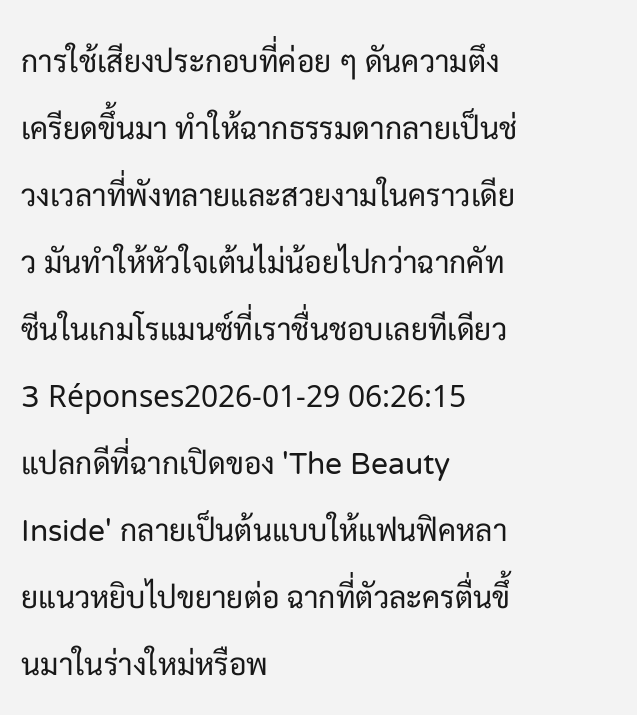การใช้เสียงประกอบที่ค่อย ๆ ดันความตึงเครียดขึ้นมา ทำให้ฉากธรรมดากลายเป็นช่วงเวลาที่พังทลายและสวยงามในคราวเดียว มันทำให้หัวใจเต้นไม่น้อยไปกว่าฉากคัทซีนในเกมโรแมนซ์ที่เราชื่นชอบเลยทีเดียว
3 Réponses2026-01-29 06:26:15
แปลกดีที่ฉากเปิดของ 'The Beauty Inside' กลายเป็นต้นแบบให้แฟนฟิคหลายแนวหยิบไปขยายต่อ ฉากที่ตัวละครตื่นขึ้นมาในร่างใหม่หรือพ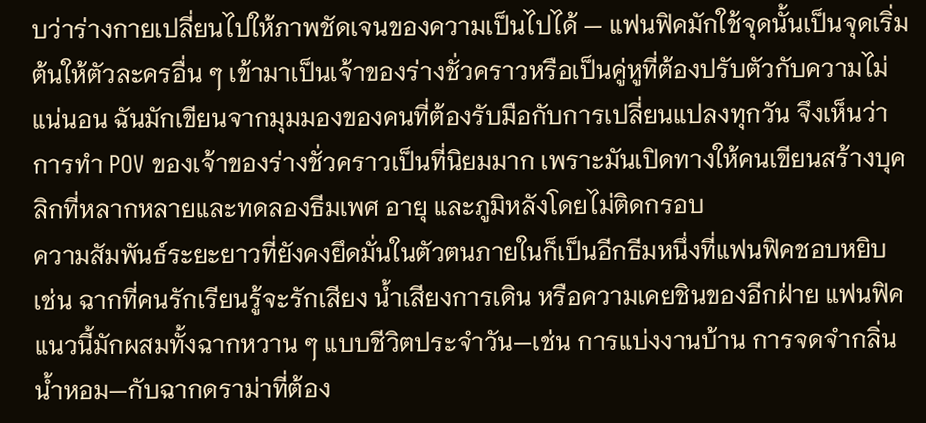บว่าร่างกายเปลี่ยนไปให้ภาพชัดเจนของความเป็นไปได้ — แฟนฟิคมักใช้จุดนั้นเป็นจุดเริ่มต้นให้ตัวละครอื่น ๆ เข้ามาเป็นเจ้าของร่างชั่วคราวหรือเป็นคู่หูที่ต้องปรับตัวกับความไม่แน่นอน ฉันมักเขียนจากมุมมองของคนที่ต้องรับมือกับการเปลี่ยนแปลงทุกวัน จึงเห็นว่าการทำ POV ของเจ้าของร่างชั่วคราวเป็นที่นิยมมาก เพราะมันเปิดทางให้คนเขียนสร้างบุคลิกที่หลากหลายและทดลองธีมเพศ อายุ และภูมิหลังโดยไม่ติดกรอบ
ความสัมพันธ์ระยะยาวที่ยังคงยึดมั่นในตัวตนภายในก็เป็นอีกธีมหนึ่งที่แฟนฟิคชอบหยิบ เช่น ฉากที่คนรักเรียนรู้จะรักเสียง น้ำเสียงการเดิน หรือความเคยชินของอีกฝ่าย แฟนฟิคแนวนี้มักผสมทั้งฉากหวาน ๆ แบบชีวิตประจำวัน—เช่น การแบ่งงานบ้าน การจดจำกลิ่นน้ำหอม—กับฉากดราม่าที่ต้อง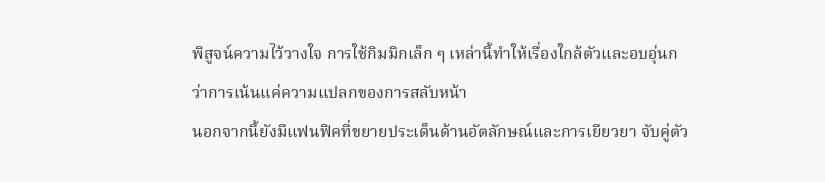พิสูจน์ความไว้วางใจ การใช้กิมมิกเล็ก ๆ เหล่านี้ทำให้เรื่องใกล้ตัวและอบอุ่นกว่าการเน้นแค่ความแปลกของการสลับหน้า
นอกจากนี้ยังมีแฟนฟิคที่ขยายประเด็นด้านอัตลักษณ์และการเยียวยา จับคู่ตัว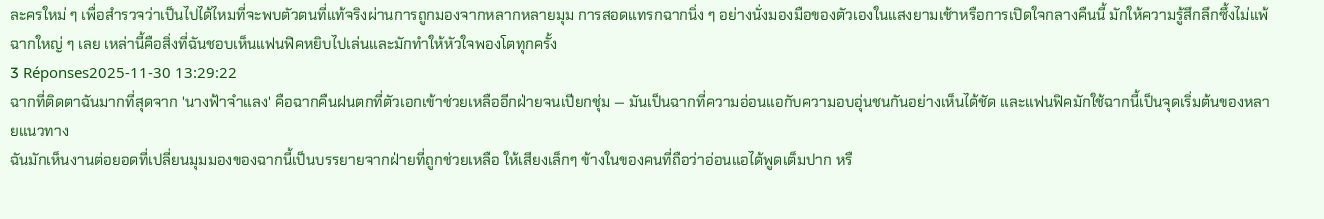ละครใหม่ ๆ เพื่อสำรวจว่าเป็นไปได้ไหมที่จะพบตัวตนที่แท้จริงผ่านการถูกมองจากหลากหลายมุม การสอดแทรกฉากนิ่ง ๆ อย่างนั่งมองมือของตัวเองในแสงยามเช้าหรือการเปิดใจกลางคืนนี้ มักให้ความรู้สึกลึกซึ้งไม่แพ้ฉากใหญ่ ๆ เลย เหล่านี้คือสิ่งที่ฉันชอบเห็นแฟนฟิคหยิบไปเล่นและมักทำให้หัวใจพองโตทุกครั้ง
3 Réponses2025-11-30 13:29:22
ฉากที่ติดตาฉันมากที่สุดจาก 'นางฟ้าจําแลง' คือฉากคืนฝนตกที่ตัวเอกเข้าช่วยเหลืออีกฝ่ายจนเปียกชุ่ม — มันเป็นฉากที่ความอ่อนแอกับความอบอุ่นชนกันอย่างเห็นได้ชัด และแฟนฟิคมักใช้ฉากนี้เป็นจุดเริ่มต้นของหลายแนวทาง
ฉันมักเห็นงานต่อยอดที่เปลี่ยนมุมมองของฉากนี้เป็นบรรยายจากฝ่ายที่ถูกช่วยเหลือ ให้เสียงเล็กๆ ข้างในของคนที่ถือว่าอ่อนแอได้พูดเต็มปาก หรื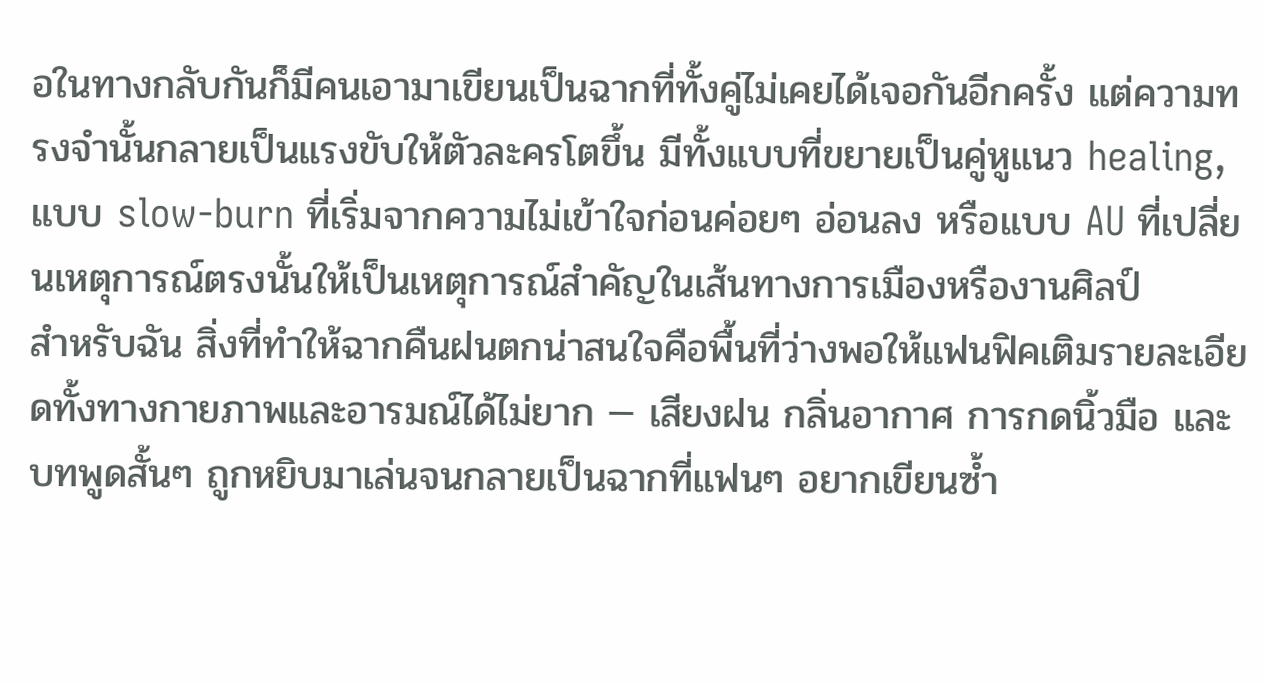อในทางกลับกันก็มีคนเอามาเขียนเป็นฉากที่ทั้งคู่ไม่เคยได้เจอกันอีกครั้ง แต่ความทรงจำนั้นกลายเป็นแรงขับให้ตัวละครโตขึ้น มีทั้งแบบที่ขยายเป็นคู่หูแนว healing, แบบ slow-burn ที่เริ่มจากความไม่เข้าใจก่อนค่อยๆ อ่อนลง หรือแบบ AU ที่เปลี่ยนเหตุการณ์ตรงนั้นให้เป็นเหตุการณ์สำคัญในเส้นทางการเมืองหรืองานศิลป์
สำหรับฉัน สิ่งที่ทำให้ฉากคืนฝนตกน่าสนใจคือพื้นที่ว่างพอให้แฟนฟิคเติมรายละเอียดทั้งทางกายภาพและอารมณ์ได้ไม่ยาก — เสียงฝน กลิ่นอากาศ การกดนิ้วมือ และบทพูดสั้นๆ ถูกหยิบมาเล่นจนกลายเป็นฉากที่แฟนๆ อยากเขียนซ้ำ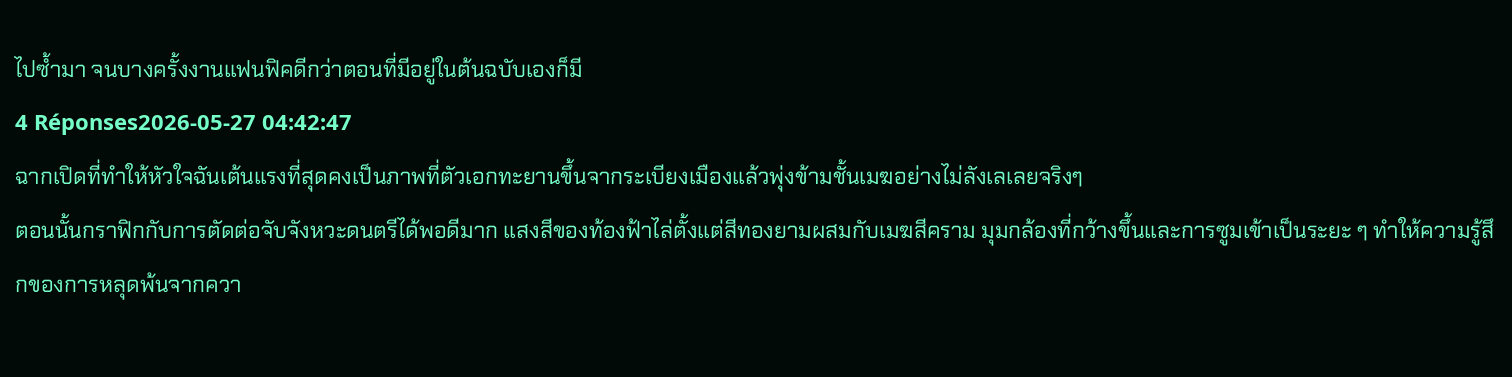ไปซ้ำมา จนบางครั้งงานแฟนฟิคดีกว่าตอนที่มีอยู่ในต้นฉบับเองก็มี
4 Réponses2026-05-27 04:42:47
ฉากเปิดที่ทำให้หัวใจฉันเต้นแรงที่สุดคงเป็นภาพที่ตัวเอกทะยานขึ้นจากระเบียงเมืองแล้วพุ่งข้ามชั้นเมฆอย่างไม่ลังเลเลยจริงๆ
ตอนนั้นกราฟิกกับการตัดต่อจับจังหวะดนตรีได้พอดีมาก แสงสีของท้องฟ้าไล่ตั้งแต่สีทองยามผสมกับเมฆสีคราม มุมกล้องที่กว้างขึ้นและการซูมเข้าเป็นระยะ ๆ ทำให้ความรู้สึกของการหลุดพ้นจากควา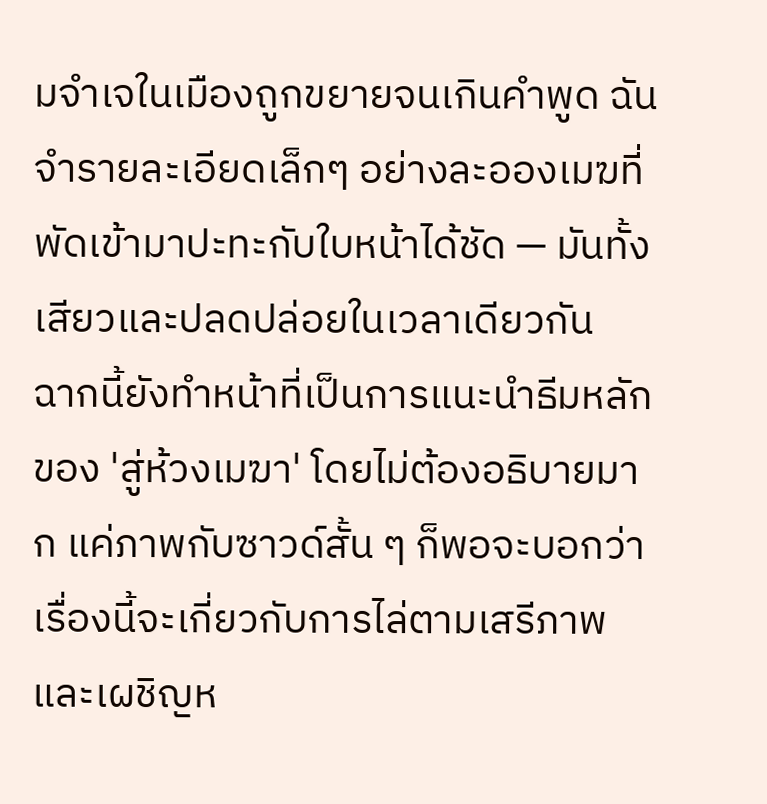มจำเจในเมืองถูกขยายจนเกินคำพูด ฉันจำรายละเอียดเล็กๆ อย่างละอองเมฆที่พัดเข้ามาปะทะกับใบหน้าได้ชัด — มันทั้งเสียวและปลดปล่อยในเวลาเดียวกัน
ฉากนี้ยังทำหน้าที่เป็นการแนะนำธีมหลักของ 'สู่ห้วงเมฆา' โดยไม่ต้องอธิบายมาก แค่ภาพกับซาวด์สั้น ๆ ก็พอจะบอกว่าเรื่องนี้จะเกี่ยวกับการไล่ตามเสรีภาพและเผชิญห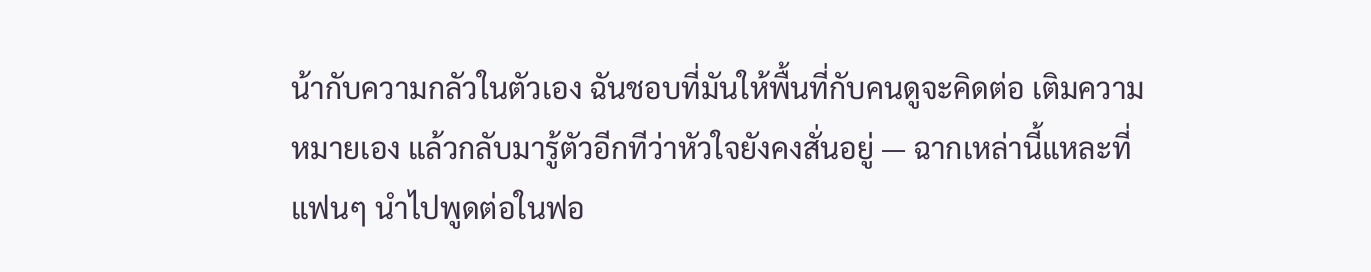น้ากับความกลัวในตัวเอง ฉันชอบที่มันให้พื้นที่กับคนดูจะคิดต่อ เติมความหมายเอง แล้วกลับมารู้ตัวอีกทีว่าหัวใจยังคงสั่นอยู่ — ฉากเหล่านี้แหละที่แฟนๆ นำไปพูดต่อในฟอ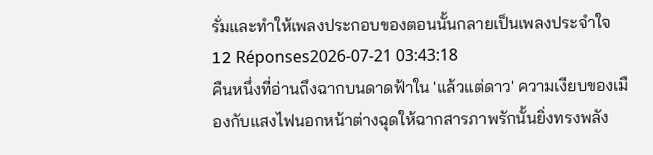รั่มและทำให้เพลงประกอบของตอนนั้นกลายเป็นเพลงประจำใจ
12 Réponses2026-07-21 03:43:18
คืนหนึ่งที่อ่านถึงฉากบนดาดฟ้าใน 'แล้วแต่ดาว' ความเงียบของเมืองกับแสงไฟนอกหน้าต่างฉุดให้ฉากสารภาพรักนั้นยิ่งทรงพลัง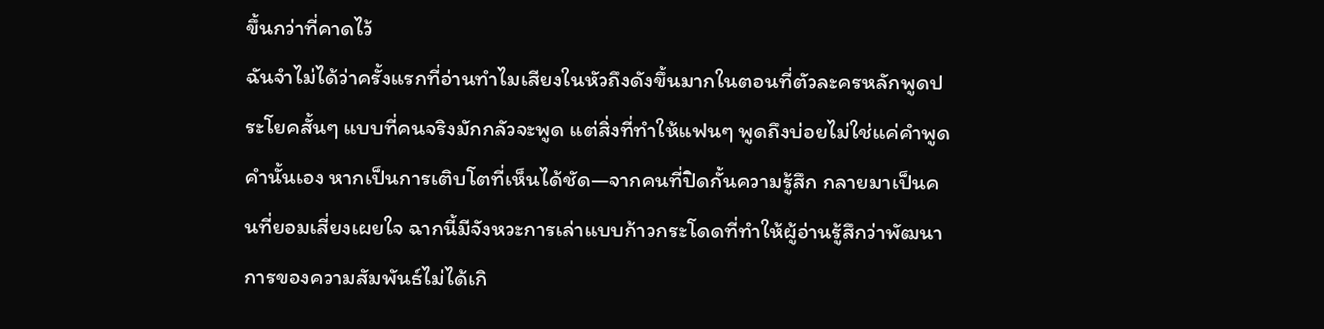ขึ้นกว่าที่คาดไว้
ฉันจำไม่ได้ว่าครั้งแรกที่อ่านทำไมเสียงในหัวถึงดังขึ้นมากในตอนที่ตัวละครหลักพูดประโยคสั้นๆ แบบที่คนจริงมักกลัวจะพูด แต่สิ่งที่ทำให้แฟนๆ พูดถึงบ่อยไม่ใช่แค่คำพูดคำนั้นเอง หากเป็นการเติบโตที่เห็นได้ชัด—จากคนที่ปิดกั้นความรู้สึก กลายมาเป็นคนที่ยอมเสี่ยงเผยใจ ฉากนี้มีจังหวะการเล่าแบบก้าวกระโดดที่ทำให้ผู้อ่านรู้สึกว่าพัฒนาการของความสัมพันธ์ไม่ได้เกิ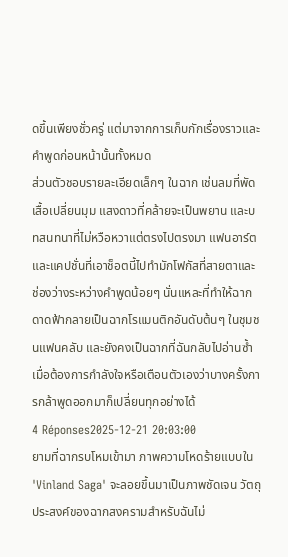ดขึ้นเพียงชั่วครู่ แต่มาจากการเก็บกักเรื่องราวและคำพูดก่อนหน้านั้นทั้งหมด
ส่วนตัวชอบรายละเอียดเล็กๆ ในฉาก เช่นลมที่พัดเสื้อเปลี่ยนมุม แสงดาวที่คล้ายจะเป็นพยาน และบทสนทนาที่ไม่หวือหวาแต่ตรงไปตรงมา แฟนอาร์ตและแคปชั่นที่เอาช็อตนี้ไปทำมักโฟกัสที่สายตาและช่องว่างระหว่างคำพูดน้อยๆ นั่นแหละที่ทำให้ฉากดาดฟ้ากลายเป็นฉากโรแมนติกอันดับต้นๆ ในชุมชนแฟนคลับ และยังคงเป็นฉากที่ฉันกลับไปอ่านซ้ำเมื่อต้องการกำลังใจหรือเตือนตัวเองว่าบางครั้งการกล้าพูดออกมาก็เปลี่ยนทุกอย่างได้
4 Réponses2025-12-21 20:03:00
ยามที่ฉากรบโหมเข้ามา ภาพความโหดร้ายแบบใน 'Vinland Saga' จะลอยขึ้นมาเป็นภาพชัดเจน วัตถุประสงค์ของฉากสงครามสำหรับฉันไม่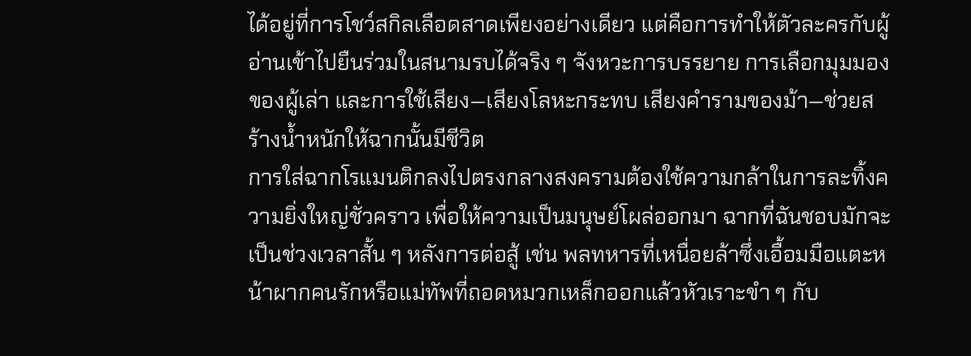ได้อยู่ที่การโชว์สกิลเลือดสาดเพียงอย่างเดียว แต่คือการทำให้ตัวละครกับผู้อ่านเข้าไปยืนร่วมในสนามรบได้จริง ๆ จังหวะการบรรยาย การเลือกมุมมองของผู้เล่า และการใช้เสียง—เสียงโลหะกระทบ เสียงคำรามของม้า—ช่วยสร้างน้ำหนักให้ฉากนั้นมีชีวิต
การใส่ฉากโรแมนติกลงไปตรงกลางสงครามต้องใช้ความกล้าในการละทิ้งความยิ่งใหญ่ชั่วคราว เพื่อให้ความเป็นมนุษย์โผล่ออกมา ฉากที่ฉันชอบมักจะเป็นช่วงเวลาสั้น ๆ หลังการต่อสู้ เช่น พลทหารที่เหนื่อยล้าซึ่งเอื้อมมือแตะหน้าผากคนรักหรือแม่ทัพที่ถอดหมวกเหล็กออกแล้วหัวเราะขำ ๆ กับ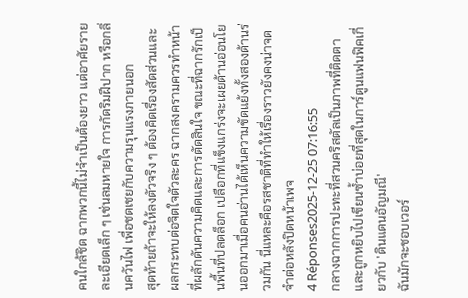คนใกล้ชิด ฉากพวกนี้ไม่จำเป็นต้องยาว แต่อาศัยรายละเอียดเล็ก ๆ เช่นลมหายใจ การกัดริมฝีปาก หรือกลิ่นควันไฟ เพื่อชดเชยกับความรุนแรงภายนอก
สุดท้ายถ้าจะให้ลงตัวจริง ๆ ต้องคิดเรื่องสัดส่วนและผลกระทบต่อจิตใจตัวละคร ฉากสงครามควรทำหน้าที่ผลักดันความคิดและการตัดสินใจ ขณะที่ฉากรักเป็นพื้นที่ปลดล็อก เปลือกที่แข็งแกร่งจะเผยด้านอ่อนโยนออกมาเมื่อคนอ่านได้เห็นความขัดแย้งทั้งสองด้านร่วมกัน นี่แหละคือรสชาติที่ทำให้เรื่องราวยังคงน่าจดจำต่อหลังปิดหน้าเพจ
4 Réponses2025-12-25 07:16:55
กลางฉากการปะทะที่สวนคริสตัลเป็นภาพที่ติดตาและถูกหยิบไปเขียนซ้ำบ่อยที่สุดในการ์ตูนแฟนฟิคเกี่ยวกับ 'ดินแดนอัญมณี'
ฉันมักจะชอบเวอร์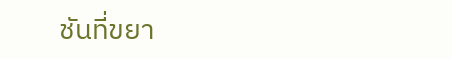ชันที่ขยา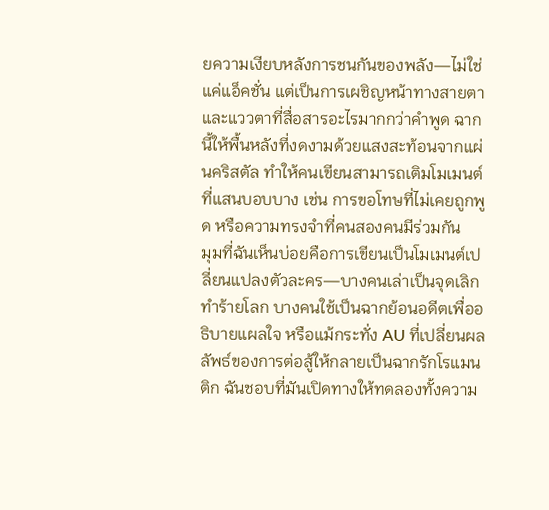ยความเงียบหลังการชนกันของพลัง—ไม่ใช่แค่แอ็คชั่น แต่เป็นการเผชิญหน้าทางสายตาและแววตาที่สื่อสารอะไรมากกว่าคำพูด ฉากนี้ให้พื้นหลังที่งดงามด้วยแสงสะท้อนจากแผ่นคริสตัล ทำให้คนเขียนสามารถเติมโมเมนต์ที่แสนบอบบาง เช่น การขอโทษที่ไม่เคยถูกพูด หรือความทรงจำที่คนสองคนมีร่วมกัน
มุมที่ฉันเห็นบ่อยคือการเขียนเป็นโมเมนต์เปลี่ยนแปลงตัวละคร—บางคนเล่าเป็นจุดเลิกทำร้ายโลก บางคนใช้เป็นฉากย้อนอดีตเพื่ออธิบายแผลใจ หรือแม้กระทั่ง AU ที่เปลี่ยนผลลัพธ์ของการต่อสู้ให้กลายเป็นฉากรักโรแมนติก ฉันชอบที่มันเปิดทางให้ทดลองทั้งความ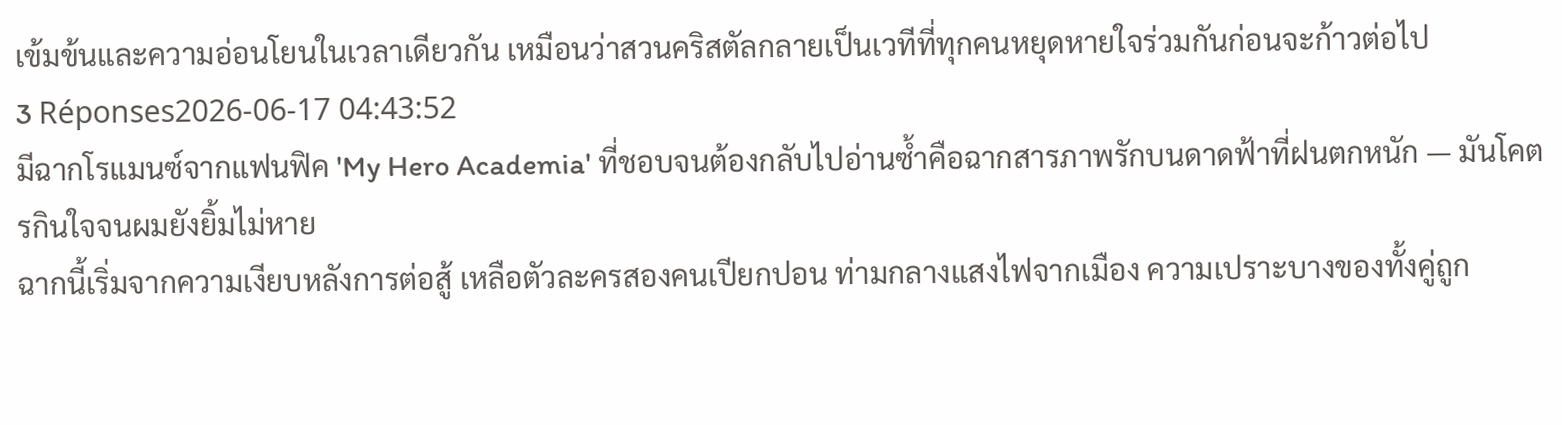เข้มข้นและความอ่อนโยนในเวลาเดียวกัน เหมือนว่าสวนคริสตัลกลายเป็นเวทีที่ทุกคนหยุดหายใจร่วมกันก่อนจะก้าวต่อไป
3 Réponses2026-06-17 04:43:52
มีฉากโรแมนซ์จากแฟนฟิค 'My Hero Academia' ที่ชอบจนต้องกลับไปอ่านซ้ำคือฉากสารภาพรักบนดาดฟ้าที่ฝนตกหนัก — มันโคตรกินใจจนผมยังยิ้มไม่หาย
ฉากนี้เริ่มจากความเงียบหลังการต่อสู้ เหลือตัวละครสองคนเปียกปอน ท่ามกลางแสงไฟจากเมือง ความเปราะบางของทั้งคู่ถูก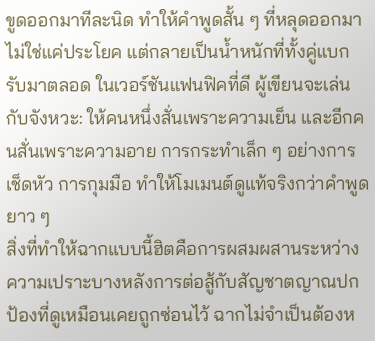ขูดออกมาทีละนิด ทำให้คำพูดสั้น ๆ ที่หลุดออกมาไม่ใช่แค่ประโยค แต่กลายเป็นน้ำหนักที่ทั้งคู่แบกรับมาตลอด ในเวอร์ชันแฟนฟิคที่ดี ผู้เขียนจะเล่นกับจังหวะ: ให้คนหนึ่งสั่นเพราะความเย็น และอีกคนสั่นเพราะความอาย การกระทำเล็ก ๆ อย่างการเช็ดหัว การกุมมือ ทำให้โมเมนต์ดูแท้จริงกว่าคำพูดยาว ๆ
สิ่งที่ทำให้ฉากแบบนี้ฮิตคือการผสมผสานระหว่างความเปราะบางหลังการต่อสู้กับสัญชาตญาณปกป้องที่ดูเหมือนเคยถูกซ่อนไว้ ฉากไม่จำเป็นต้องห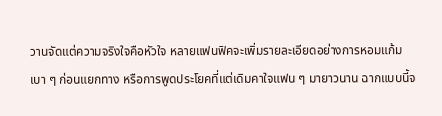วานจัดแต่ความจริงใจคือหัวใจ หลายแฟนฟิคจะเพิ่มรายละเอียดอย่างการหอมแก้มเบา ๆ ก่อนแยกทาง หรือการพูดประโยคที่แต่เดิมคาใจแฟน ๆ มายาวนาน ฉากแบบนี้จ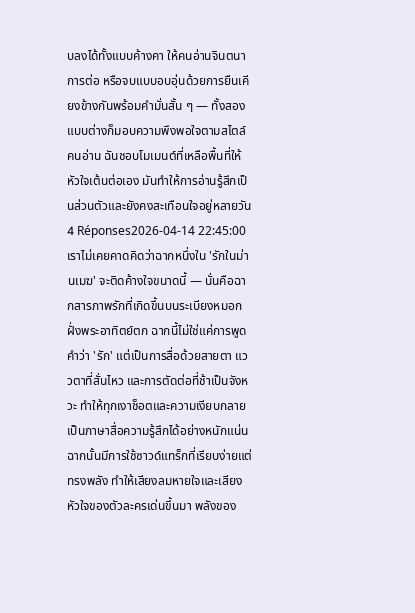บลงได้ทั้งแบบค้างคา ให้คนอ่านจินตนาการต่อ หรือจบแบบอบอุ่นด้วยการยืนเคียงข้างกันพร้อมคำมั่นสั้น ๆ — ทั้งสองแบบต่างก็มอบความพึงพอใจตามสไตล์คนอ่าน ฉันชอบโมเมนต์ที่เหลือพื้นที่ให้หัวใจเต้นต่อเอง มันทำให้การอ่านรู้สึกเป็นส่วนตัวและยังคงสะเทือนใจอยู่หลายวัน
4 Réponses2026-04-14 22:45:00
เราไม่เคยคาดคิดว่าฉากหนึ่งใน 'รักในม่านเมฆ' จะติดค้างใจขนาดนี้ — นั่นคือฉากสารภาพรักที่เกิดขึ้นบนระเบียงหมอกฝั่งพระอาทิตย์ตก ฉากนี้ไม่ใช่แค่การพูดคำว่า 'รัก' แต่เป็นการสื่อด้วยสายตา แววตาที่สั่นไหว และการตัดต่อที่ช้าเป็นจังหวะ ทำให้ทุกเงาช็อตและความเงียบกลายเป็นภาษาสื่อความรู้สึกได้อย่างหนักแน่น
ฉากนั้นมีการใช้ซาวด์แทร็กที่เรียบง่ายแต่ทรงพลัง ทำให้เสียงลมหายใจและเสียงหัวใจของตัวละครเด่นขึ้นมา พลังของ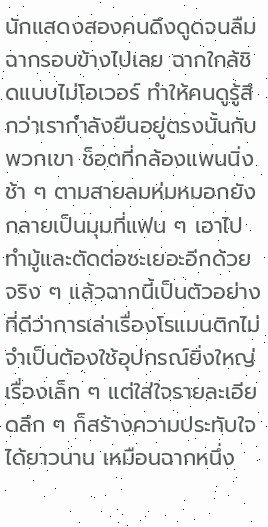นักแสดงสองคนดึงดูดจนลืมฉากรอบข้างไปเลย ฉากใกล้ชิดแบบไม่โอเวอร์ ทำให้คนดูรู้สึกว่าเรากำลังยืนอยู่ตรงนั้นกับพวกเขา ช็อตที่กล้องแพนนิ่งช้า ๆ ตามสายลมห่มหมอกยังกลายเป็นมุมที่แฟน ๆ เอาไปทำมู้และตัดต่อซะเยอะอีกด้วย
จริง ๆ แล้วฉากนี้เป็นตัวอย่างที่ดีว่าการเล่าเรื่องโรแมนติกไม่จำเป็นต้องใช้อุปกรณ์ยิ่งใหญ่ เรื่องเล็ก ๆ แต่ใส่ใจรายละเอียดลึก ๆ ก็สร้างความประทับใจได้ยาวนาน เหมือนฉากหนึ่ง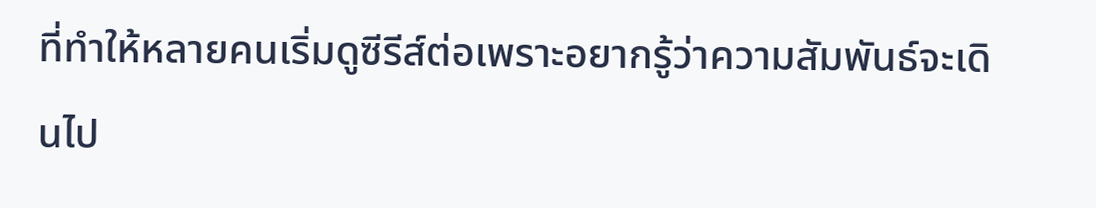ที่ทำให้หลายคนเริ่มดูซีรีส์ต่อเพราะอยากรู้ว่าความสัมพันธ์จะเดินไป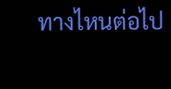ทางไหนต่อไป